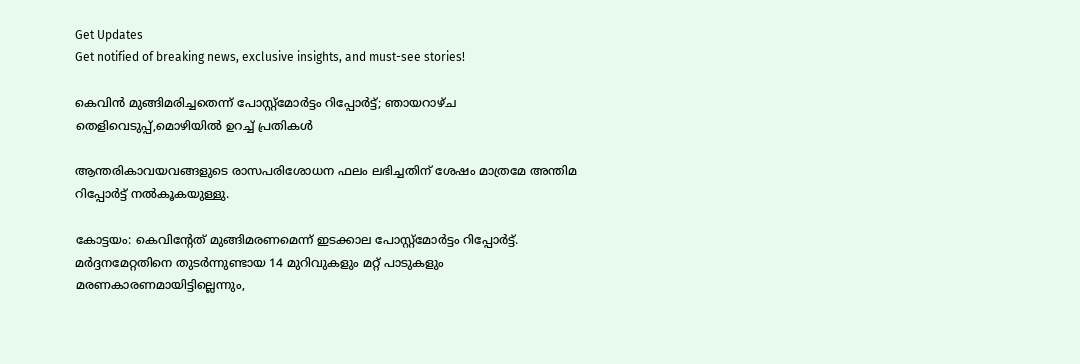Get Updates
Get notified of breaking news, exclusive insights, and must-see stories!

കെവിൻ മുങ്ങിമരിച്ചതെന്ന് പോസ്റ്റ്മോർട്ടം റിപ്പോർട്ട്; ഞായറാഴ്ച തെളിവെടുപ്പ്,മൊഴിയിൽ ഉറച്ച് പ്രതികൾ

ആന്തരികാവയവങ്ങളുടെ രാസപരിശോധന ഫലം ലഭിച്ചതിന് ശേഷം മാത്രമേ അന്തിമ റിപ്പോർട്ട് നൽകൂകയുള്ളു.

കോട്ടയം: കെവിന്റേത് മുങ്ങിമരണമെന്ന് ഇടക്കാല പോസ്റ്റ്മോർട്ടം റിപ്പോർട്ട്. മർദ്ദനമേറ്റതിനെ തുടർന്നുണ്ടായ 14 മുറിവുകളും മറ്റ് പാടുകളും മരണകാരണമായിട്ടില്ലെന്നും,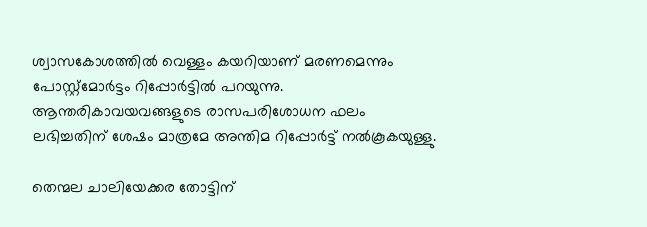ശ്വാസകോശത്തിൽ വെള്ളം കയറിയാണ് മരണമെന്നും പോസ്റ്റ്മോർട്ടം റിപ്പോർട്ടിൽ പറയുന്നു. ആന്തരികാവയവങ്ങളുടെ രാസപരിശോധന ഫലം ലഭിച്ചതിന് ശേഷം മാത്രമേ അന്തിമ റിപ്പോർട്ട് നൽകൂകയുള്ളു.

തെന്മല ചാലിയേക്കര തോട്ടിന്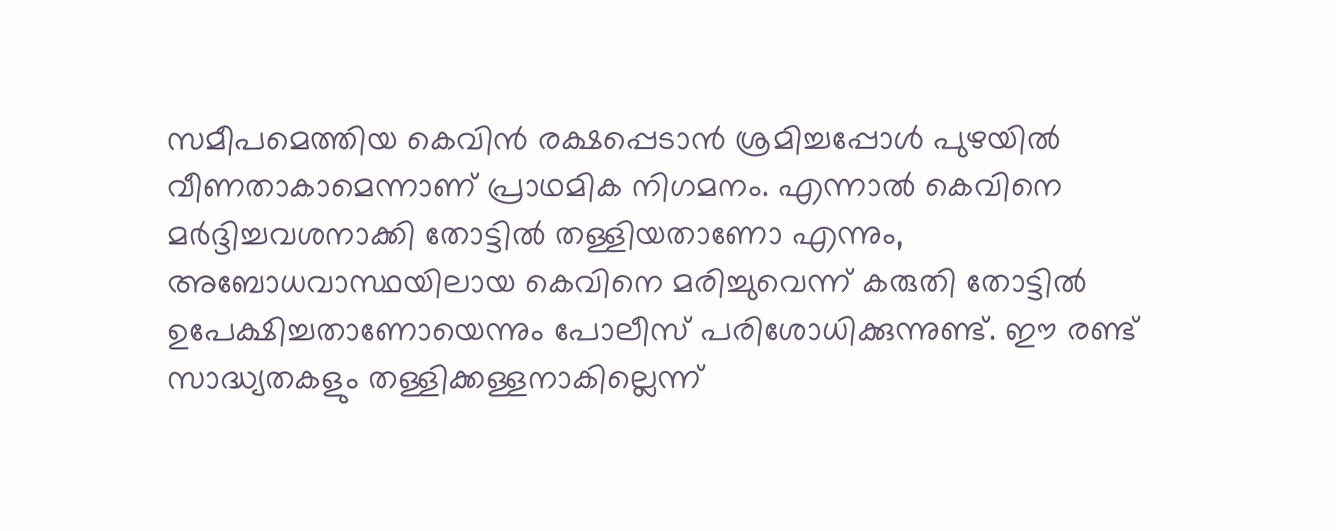സമീപമെത്തിയ കെവിൻ രക്ഷപ്പെടാൻ ശ്രമിച്ചപ്പോൾ പുഴയിൽ വീണതാകാമെന്നാണ് പ്രാഥമിക നിഗമനം. എന്നാൽ കെവിനെ മർദ്ദിച്ചവശനാക്കി തോട്ടിൽ തള്ളിയതാണോ എന്നും, അബോധവാസ്ഥയിലായ കെവിനെ മരിച്ചുവെന്ന് കരുതി തോട്ടിൽ ഉപേക്ഷിച്ചതാണോയെന്നും പോലീസ് പരിശോധിക്കുന്നുണ്ട്. ഈ രണ്ട് സാദ്ധ്യതകളും തള്ളിക്കള്ളനാകില്ലെന്ന്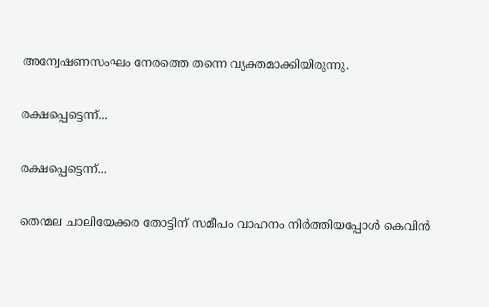അന്വേഷണസംഘം നേരത്തെ തന്നെ വ്യക്തമാക്കിയിരുന്നു.

രക്ഷപ്പെട്ടെന്ന്...

രക്ഷപ്പെട്ടെന്ന്...

തെന്മല ചാലിയേക്കര തോട്ടിന് സമീപം വാഹനം നിർത്തിയപ്പോൾ കെവിൻ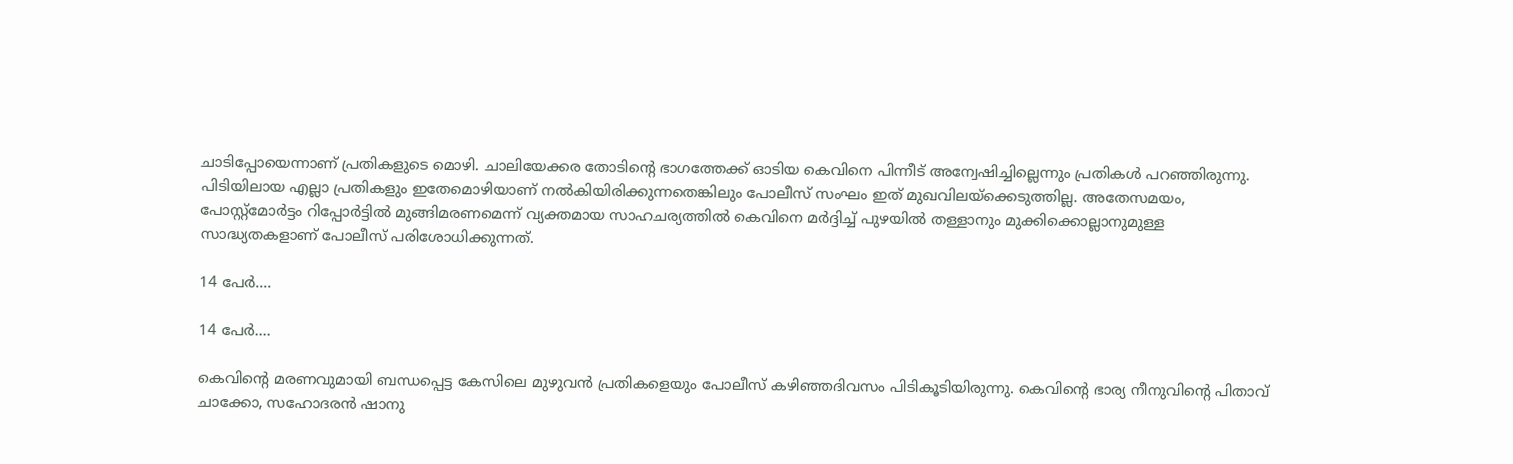ചാടിപ്പോയെന്നാണ് പ്രതികളുടെ മൊഴി. ചാലിയേക്കര തോടിന്റെ ഭാഗത്തേക്ക് ഓടിയ കെവിനെ പിന്നീട് അന്വേഷിച്ചില്ലെന്നും പ്രതികൾ പറഞ്ഞിരുന്നു. പിടിയിലായ എല്ലാ പ്രതികളും ഇതേമൊഴിയാണ് നൽകിയിരിക്കുന്നതെങ്കിലും പോലീസ് സംഘം ഇത് മുഖവിലയ്ക്കെടുത്തില്ല. അതേസമയം, പോസ്റ്റ്മോർട്ടം റിപ്പോർട്ടിൽ മുങ്ങിമരണമെന്ന് വ്യക്തമായ സാഹചര്യത്തിൽ കെവിനെ മർദ്ദിച്ച് പുഴയിൽ തള്ളാനും മുക്കിക്കൊല്ലാനുമുള്ള സാദ്ധ്യതകളാണ് പോലീസ് പരിശോധിക്കുന്നത്.

14 പേർ....

14 പേർ....

കെവിന്റെ മരണവുമായി ബന്ധപ്പെട്ട കേസിലെ മുഴുവൻ പ്രതികളെയും പോലീസ് കഴിഞ്ഞദിവസം പിടികൂടിയിരുന്നു. കെവിന്റെ ഭാര്യ നീനുവിന്റെ പിതാവ് ചാക്കോ, സഹോദരൻ ഷാനു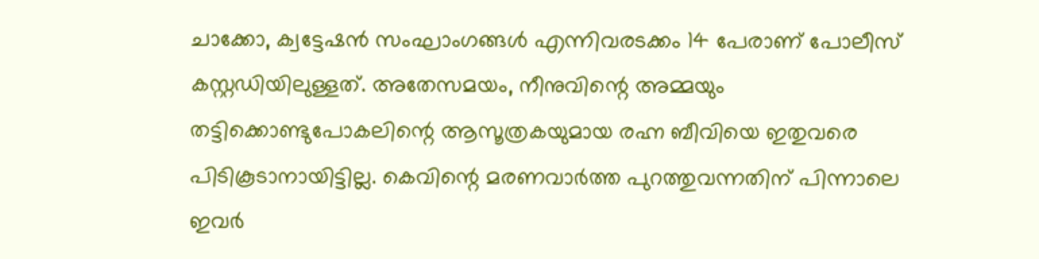ചാക്കോ, ക്വട്ടേഷൻ സംഘാംഗങ്ങൾ എന്നിവരടക്കം 14 പേരാണ് പോലീസ് കസ്റ്റഡിയിലുള്ളത്. അതേസമയം, നീനുവിന്റെ അമ്മയും തട്ടിക്കൊണ്ടുപോകലിന്റെ ആസൂത്രകയുമായ രഹ്ന ബീവിയെ ഇതുവരെ പിടികൂടാനായിട്ടില്ല. കെവിന്റെ മരണവാർത്ത പുറത്തുവന്നതിന് പിന്നാലെ ഇവർ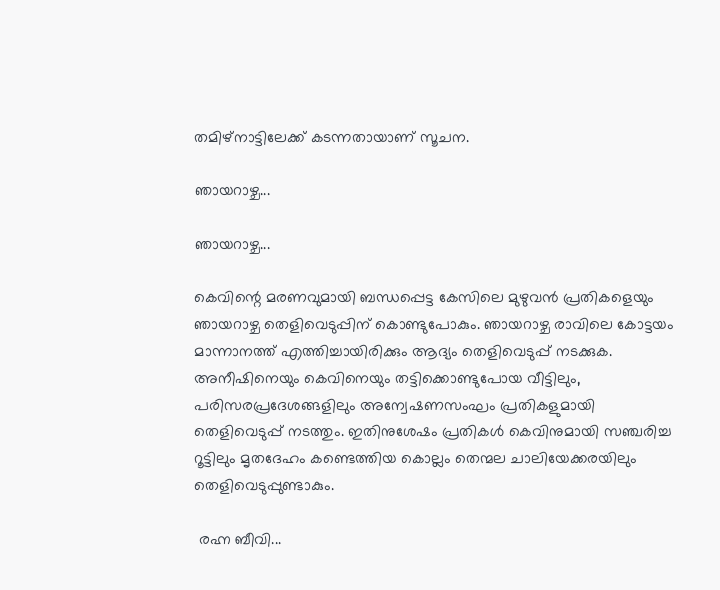തമിഴ്നാട്ടിലേക്ക് കടന്നതായാണ് സൂചന.

ഞായറാഴ്ച...

ഞായറാഴ്ച...

കെവിന്റെ മരണവുമായി ബന്ധപ്പെട്ട കേസിലെ മുഴുവൻ പ്രതികളെയും ഞായറാഴ്ച തെളിവെടുപ്പിന് കൊണ്ടുപോകും. ഞായറാഴ്ച രാവിലെ കോട്ടയം മാന്നാനത്ത് എത്തിച്ചായിരിക്കും ആദ്യം തെളിവെടുപ്പ് നടക്കുക. അനീഷിനെയും കെവിനെയും തട്ടിക്കൊണ്ടുപോയ വീട്ടിലും, പരിസരപ്രദേശങ്ങളിലും അന്വേഷണസംഘം പ്രതികളുമായി തെളിവെടുപ്പ് നടത്തും. ഇതിനുശേഷം പ്രതികൾ കെവിനുമായി സഞ്ചരിച്ച റൂട്ടിലും മൃതദേഹം കണ്ടെത്തിയ കൊല്ലം തെന്മല ചാലിയേക്കരയിലും തെളിവെടുപ്പുണ്ടാകും.

 രഹ്ന ബീവി...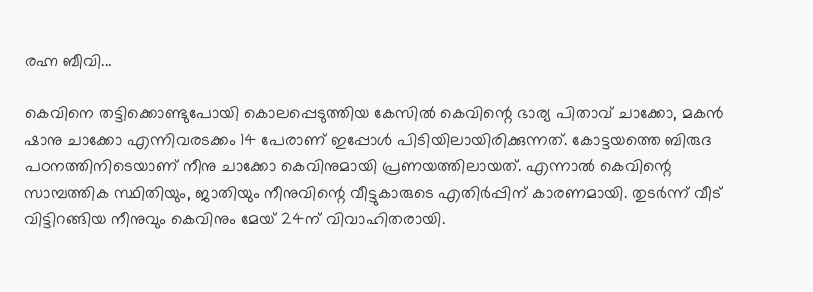രഹ്ന ബീവി...

കെവിനെ തട്ടിക്കൊണ്ടുപോയി കൊലപ്പെടുത്തിയ കേസിൽ കെവിന്റെ ഭാര്യ പിതാവ് ചാക്കോ, മകൻ ഷാനു ചാക്കോ എന്നിവരടക്കം 14 പേരാണ് ഇപ്പോൾ പിടിയിലായിരിക്കുന്നത്. കോട്ടയത്തെ ബിരുദ പഠനത്തിനിടെയാണ് നീനു ചാക്കോ കെവിനുമായി പ്രണയത്തിലായത്. എന്നാൽ കെവിന്റെ സാമ്പത്തിക സ്ഥിതിയും, ജാതിയും നീനുവിന്റെ വീട്ടുകാരുടെ എതിർപ്പിന് കാരണമായി. തുടർന്ന് വീട് വിട്ടിറങ്ങിയ നീനുവും കെവിനും മേയ് 24ന് വിവാഹിതരായി.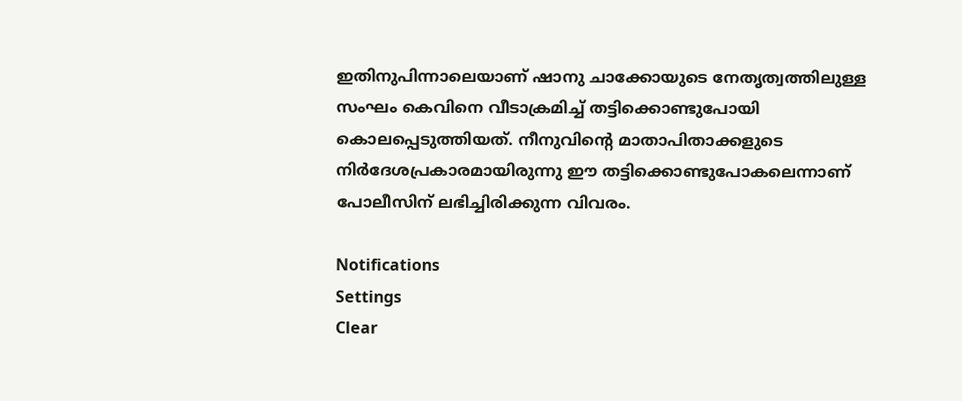ഇതിനുപിന്നാലെയാണ് ഷാനു ചാക്കോയുടെ നേതൃത്വത്തിലുള്ള സംഘം കെവിനെ വീടാക്രമിച്ച് തട്ടിക്കൊണ്ടുപോയി കൊലപ്പെടുത്തിയത്. നീനുവിന്റെ മാതാപിതാക്കളുടെ നിർദേശപ്രകാരമായിരുന്നു ഈ തട്ടിക്കൊണ്ടുപോകലെന്നാണ് പോലീസിന് ലഭിച്ചിരിക്കുന്ന വിവരം.

Notifications
Settings
Clear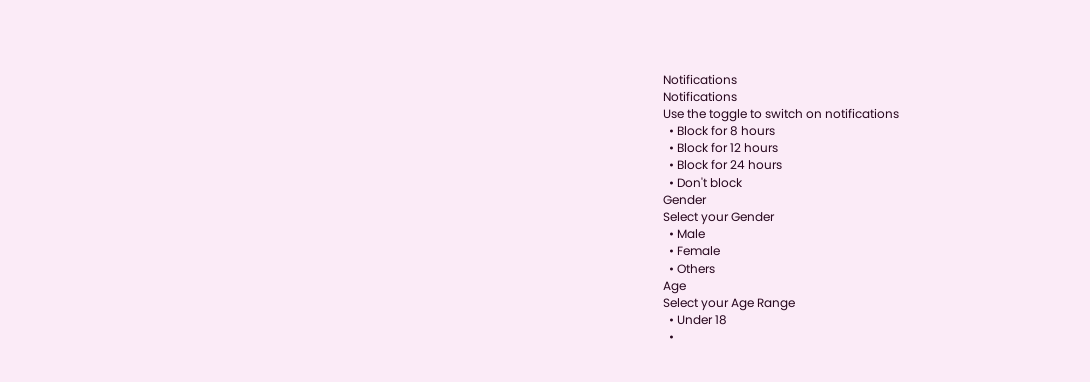Notifications
Notifications
Use the toggle to switch on notifications
  • Block for 8 hours
  • Block for 12 hours
  • Block for 24 hours
  • Don't block
Gender
Select your Gender
  • Male
  • Female
  • Others
Age
Select your Age Range
  • Under 18
  •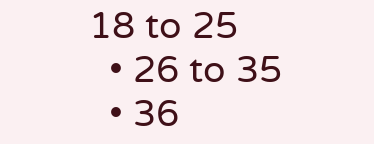18 to 25
  • 26 to 35
  • 36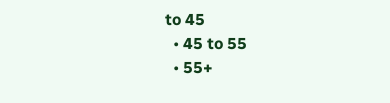to 45
  • 45 to 55
  • 55+